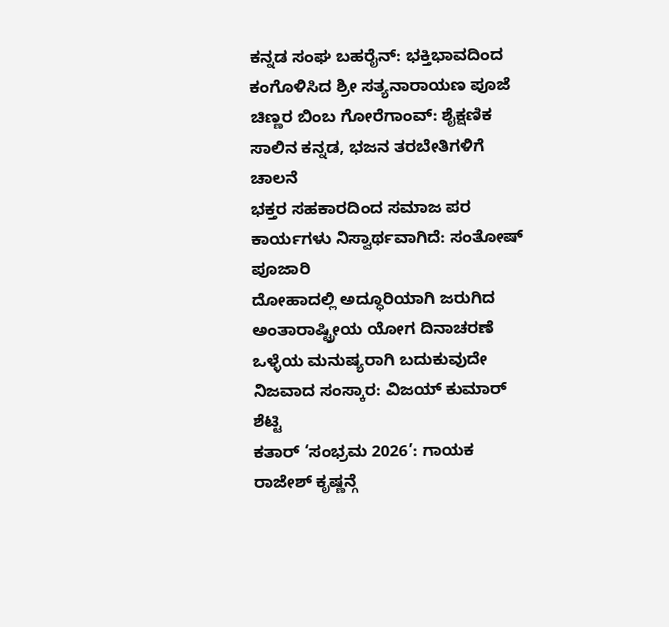ಕನ್ನಡ ಸಂಘ ಬಹರೈನ್: ಭಕ್ತಿಭಾವದಿಂದ ಕಂಗೊಳಿಸಿದ ಶ್ರೀ ಸತ್ಯನಾರಾಯಣ ಪೂಜೆ
ಚಿಣ್ಣರ ಬಿಂಬ ಗೋರೆಗಾಂವ್: ಶೈಕ್ಷಣಿಕ ಸಾಲಿನ ಕನ್ನಡ, ಭಜನ ತರಬೇತಿಗಳಿಗೆ ಚಾಲನೆ
ಭಕ್ತರ ಸಹಕಾರದಿಂದ ಸಮಾಜ ಪರ ಕಾರ್ಯಗಳು ನಿಸ್ವಾರ್ಥವಾಗಿದೆ: ಸಂತೋಷ್ ಪೂಜಾರಿ
ದೋಹಾದಲ್ಲಿ ಅದ್ಧೂರಿಯಾಗಿ ಜರುಗಿದ ಅಂತಾರಾಷ್ಟ್ರೀಯ ಯೋಗ ದಿನಾಚರಣೆ
ಒಳ್ಳೆಯ ಮನುಷ್ಯರಾಗಿ ಬದುಕುವುದೇ ನಿಜವಾದ ಸಂಸ್ಕಾರ: ವಿಜಯ್ ಕುಮಾರ್ ಶೆಟ್ಟಿ
ಕತಾರ್ ‘ಸಂಭ್ರಮ 2026’: ಗಾಯಕ ರಾಜೇಶ್ ಕೃಷ್ಣನ್ಗೆ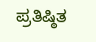ಪ್ರತಿಷ್ಠಿತ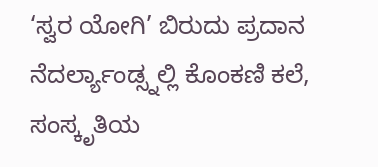‘ಸ್ವರ ಯೋಗಿ’ ಬಿರುದು ಪ್ರದಾನ
ನೆದರ್ಲ್ಯಾಂಡ್ಸ್ನಲ್ಲಿ ಕೊಂಕಣಿ ಕಲೆ, ಸಂಸ್ಕೃತಿಯ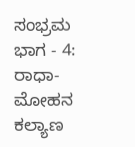ಸಂಭ್ರಮ
ಭಾಗ - 4: ರಾಧಾ-ಮೋಹನ ಕಲ್ಯಾಣ